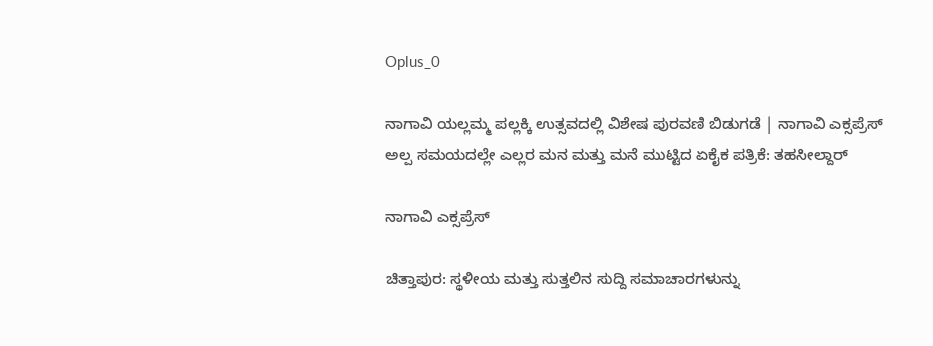Oplus_0

ನಾಗಾವಿ ಯಲ್ಲಮ್ಮ ಪಲ್ಲಕ್ಕಿ ಉತ್ಸವದಲ್ಲಿ ವಿಶೇಷ ಪುರವಣಿ ಬಿಡುಗಡೆ | ನಾಗಾವಿ ಎಕ್ಸಪ್ರೆಸ್ ಅಲ್ಪ ಸಮಯದಲ್ಲೇ ಎಲ್ಲರ ಮನ ಮತ್ತು ಮನೆ ಮುಟ್ಟಿದ ಏಕೈಕ ಪತ್ರಿಕೆ: ತಹಸೀಲ್ದಾರ್

ನಾಗಾವಿ ಎಕ್ಸಪ್ರೆಸ್

ಚಿತ್ತಾಪುರ: ಸ್ಥಳೀಯ ಮತ್ತು ಸುತ್ತಲಿನ ಸುದ್ದಿ ಸಮಾಚಾರಗಳುನ್ನು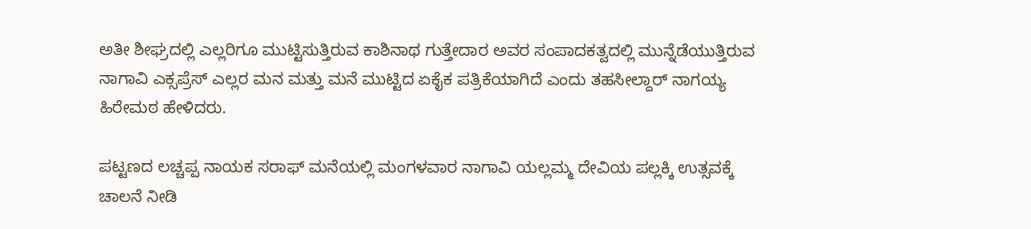ಅತೀ ಶೀಘ್ರದಲ್ಲಿ ಎಲ್ಲರಿಗೂ ಮುಟ್ಟಿಸುತ್ತಿರುವ ಕಾಶಿನಾಥ ಗುತ್ತೇದಾರ ಅವರ ಸಂಪಾದಕತ್ವದಲ್ಲಿ ಮುನ್ನೆಡೆಯುತ್ತಿರುವ ನಾಗಾವಿ ಎಕ್ಸಪ್ರೆಸ್ ಎಲ್ಲರ ಮನ ಮತ್ತು ಮನೆ ಮುಟ್ಟಿದ ಏಕೈಕ ಪತ್ರಿಕೆಯಾಗಿದೆ ಎಂದು ತಹಸೀಲ್ದಾರ್ ನಾಗಯ್ಯ ಹಿರೇಮಠ ಹೇಳಿದರು.

ಪಟ್ಟಣದ ಲಚ್ಚಪ್ಪ ನಾಯಕ ಸರಾಫ್ ಮನೆಯಲ್ಲಿ ಮಂಗಳವಾರ ನಾಗಾವಿ ಯಲ್ಲಮ್ಮ ದೇವಿಯ ಪಲ್ಲಕ್ಕಿ ಉತ್ಸವಕ್ಕೆ ಚಾಲನೆ ನೀಡಿ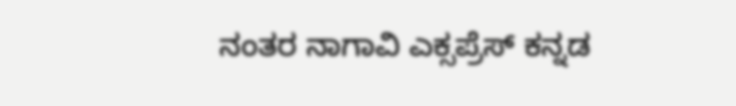ನಂತರ ನಾಗಾವಿ ಎಕ್ಸಪ್ರೆಸ್ ಕನ್ನಡ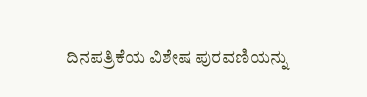ದಿನಪತ್ರಿಕೆಯ ವಿಶೇಷ ಪುರವಣಿಯನ್ನು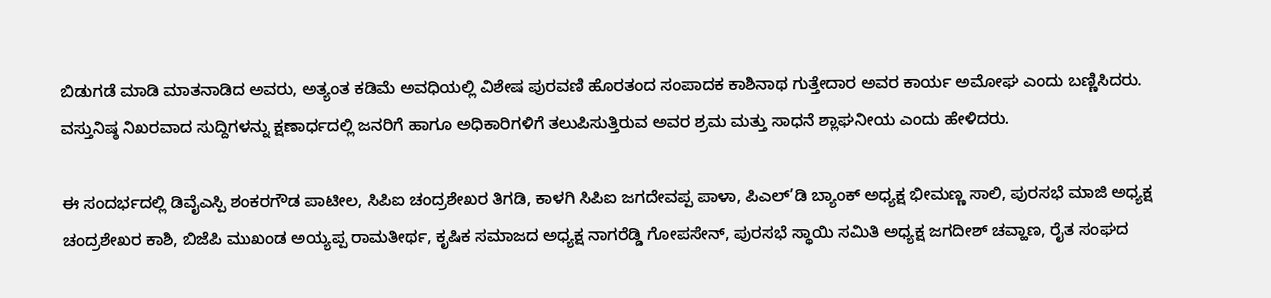ಬಿಡುಗಡೆ ಮಾಡಿ ಮಾತನಾಡಿದ ಅವರು, ಅತ್ಯಂತ ಕಡಿಮೆ ಅವಧಿಯಲ್ಲಿ ವಿಶೇಷ ಪುರವಣಿ ಹೊರತಂದ ಸಂಪಾದಕ ಕಾಶಿನಾಥ ಗುತ್ತೇದಾರ ಅವರ ಕಾರ್ಯ ಅಮೋಘ ಎಂದು ಬಣ್ಣಿಸಿದರು. ವಸ್ತುನಿಷ್ಠ ನಿಖರವಾದ ಸುದ್ದಿಗಳನ್ನು ಕ್ಷಣಾರ್ಧದಲ್ಲಿ ಜನರಿಗೆ ಹಾಗೂ ಅಧಿಕಾರಿಗಳಿಗೆ ತಲುಪಿಸುತ್ತಿರುವ ಅವರ ಶ್ರಮ ಮತ್ತು ಸಾಧನೆ ಶ್ಲಾಘನೀಯ ಎಂದು ಹೇಳಿದರು.

ಈ ಸಂದರ್ಭದಲ್ಲಿ ಡಿವೈಎಸ್ಪಿ ಶಂಕರಗೌಡ ಪಾಟೀಲ, ಸಿಪಿಐ ಚಂದ್ರಶೇಖರ ತಿಗಡಿ, ಕಾಳಗಿ ಸಿಪಿಐ ಜಗದೇವಪ್ಪ ಪಾಳಾ, ಪಿಎಲ್’ಡಿ ಬ್ಯಾಂಕ್ ಅಧ್ಯಕ್ಷ ಭೀಮಣ್ಣ ಸಾಲಿ, ಪುರಸಭೆ ಮಾಜಿ ಅಧ್ಯಕ್ಷ ಚಂದ್ರಶೇಖರ ಕಾಶಿ, ಬಿಜೆಪಿ ಮುಖಂಡ ಅಯ್ಯಪ್ಪ ರಾಮತೀರ್ಥ, ಕೃಷಿಕ ಸಮಾಜದ ಅಧ್ಯಕ್ಷ ನಾಗರೆಡ್ಡಿ ಗೋಪಸೇನ್, ಪುರಸಭೆ ಸ್ಥಾಯಿ ಸಮಿತಿ ಅಧ್ಯಕ್ಷ ಜಗದೀಶ್ ಚವ್ಹಾಣ, ರೈತ ಸಂಘದ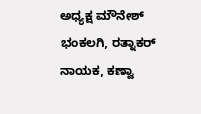ಅಧ್ಯಕ್ಷ ಮೌನೇಶ್ ಭಂಕಲಗಿ, ರತ್ನಾಕರ್ ನಾಯಕ, ಕಣ್ವಾ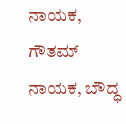ನಾಯಕ, ಗೌತಮ್ ನಾಯಕ, ಬೌದ್ಧ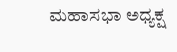ಮಹಾಸಭಾ ಅಧ್ಯಕ್ಷ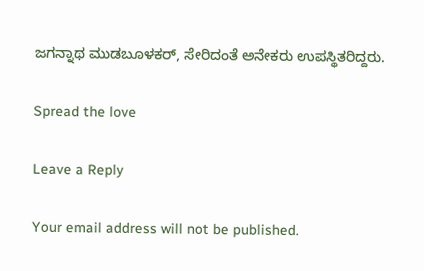ಜಗನ್ನಾಥ ಮುಡಬೂಳಕರ್, ಸೇರಿದಂತೆ ಅನೇಕರು ಉಪಸ್ಥಿತರಿದ್ದರು.

Spread the love

Leave a Reply

Your email address will not be published.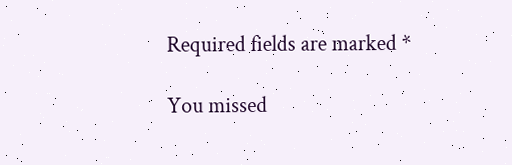Required fields are marked *

You missed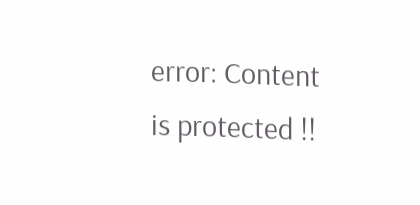error: Content is protected !!